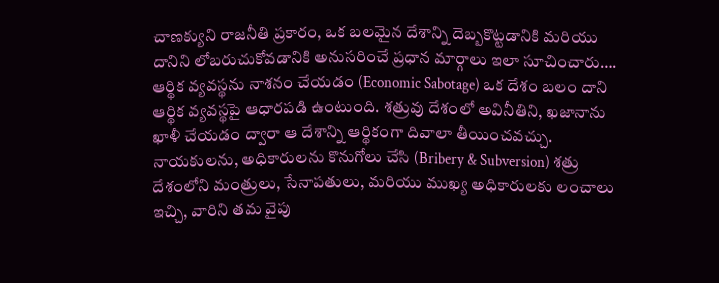చాణక్యుని రాజనీతి ప్రకారం, ఒక బలమైన దేశాన్ని దెబ్బకొట్టడానికి మరియు దానిని లోబరుచుకోవడానికి అనుసరించే ప్రధాన మార్గాలు ఇలా సూచించారు…. ఆర్థిక వ్యవస్థను నాశనం చేయడం (Economic Sabotage) ఒక దేశం బలం దాని ఆర్థిక వ్యవస్థపై ఆధారపడి ఉంటుంది. శత్రువు దేశంలో అవినీతిని, ఖజానాను ఖాళీ చేయడం ద్వారా ఆ దేశాన్ని ఆర్థికంగా దివాలా తీయించవచ్చు.
నాయకులను, అధికారులను కొనుగోలు చేసి (Bribery & Subversion) శత్రు దేశంలోని మంత్రులు, సేనాపతులు, మరియు ముఖ్య అధికారులకు లంచాలు ఇచ్చి, వారిని తమ వైపు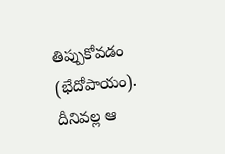తిప్పుకోవడం (భేదోపాయం). దీనివల్ల ఆ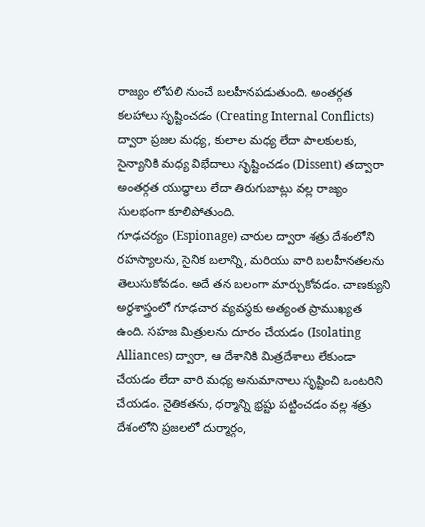రాజ్యం లోపలి నుంచే బలహీనపడుతుంది. అంతర్గత కలహాలు సృష్టించడం (Creating Internal Conflicts) ద్వారా ప్రజల మధ్య, కులాల మధ్య లేదా పాలకులకు, సైన్యానికి మధ్య విభేదాలు సృష్టించడం (Dissent) తద్వారా అంతర్గత యుద్ధాలు లేదా తిరుగుబాట్లు వల్ల రాజ్యం సులభంగా కూలిపోతుంది.
గూఢచర్యం (Espionage) చారుల ద్వారా శత్రు దేశంలోని రహస్యాలను, సైనిక బలాన్ని, మరియు వారి బలహీనతలను తెలుసుకోవడం. అదే తన బలంగా మార్చుకోవడం. చాణక్యుని అర్థశాస్త్రంలో గూఢచార వ్యవస్థకు అత్యంత ప్రాముఖ్యత ఉంది. సహజ మిత్రులను దూరం చేయడం (Isolating Alliances) ద్వారా, ఆ దేశానికి మిత్రదేశాలు లేకుండా చేయడం లేదా వారి మధ్య అనుమానాలు సృష్టించి ఒంటరిని చేయడం. నైతికతను, ధర్మాన్ని భ్రష్టు పట్టించడం వల్ల శత్రు దేశంలోని ప్రజలలో దుర్మార్గం,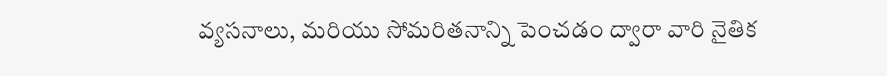వ్యసనాలు, మరియు సోమరితనాన్ని పెంచడం ద్వారా వారి నైతిక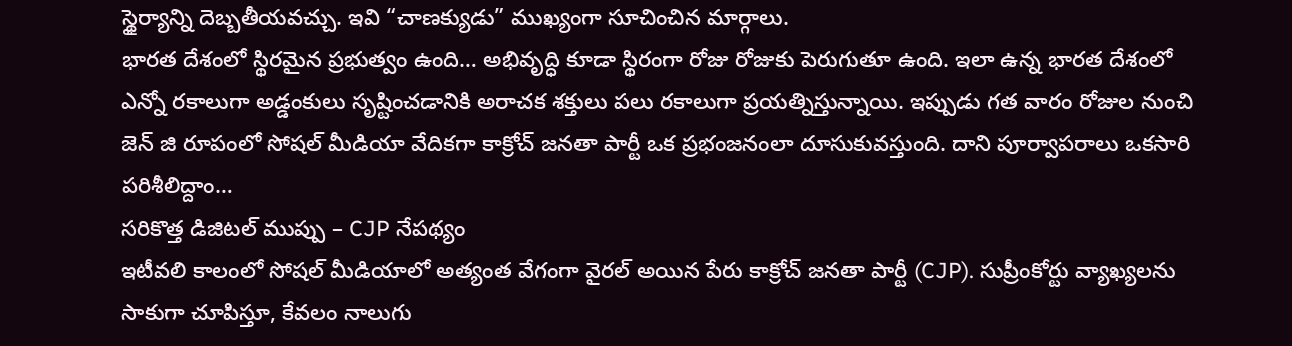స్థైర్యాన్ని దెబ్బతీయవచ్చు. ఇవి “చాణక్యుడు” ముఖ్యంగా సూచించిన మార్గాలు.
భారత దేశంలో స్థిరమైన ప్రభుత్వం ఉంది… అభివృద్ధి కూడా స్థిరంగా రోజు రోజుకు పెరుగుతూ ఉంది. ఇలా ఉన్న భారత దేశంలో ఎన్నో రకాలుగా అడ్డంకులు సృష్టించడానికి అరాచక శక్తులు పలు రకాలుగా ప్రయత్నిస్తున్నాయి. ఇప్పుడు గత వారం రోజుల నుంచి జెన్ జి రూపంలో సోషల్ మీడియా వేదికగా కాక్రోచ్ జనతా పార్టీ ఒక ప్రభంజనంలా దూసుకువస్తుంది. దాని పూర్వాపరాలు ఒకసారి పరిశీలిద్దాం…
సరికొత్త డిజిటల్ ముప్పు – CJP నేపథ్యం
ఇటీవలి కాలంలో సోషల్ మీడియాలో అత్యంత వేగంగా వైరల్ అయిన పేరు కాక్రోచ్ జనతా పార్టీ (CJP). సుప్రీంకోర్టు వ్యాఖ్యలను సాకుగా చూపిస్తూ, కేవలం నాలుగు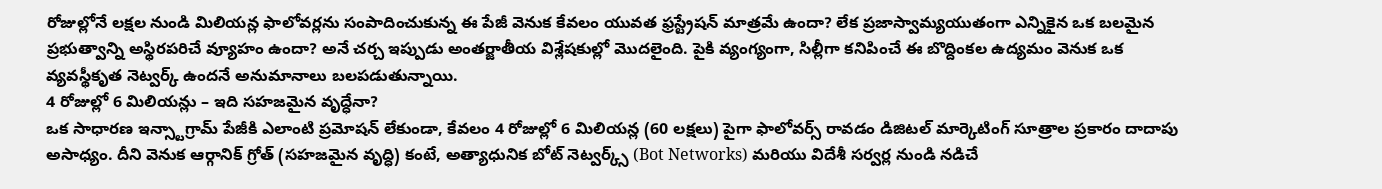రోజుల్లోనే లక్షల నుండి మిలియన్ల ఫాలోవర్లను సంపాదించుకున్న ఈ పేజీ వెనుక కేవలం యువత ఫ్రస్ట్రేషన్ మాత్రమే ఉందా? లేక ప్రజాస్వామ్యయుతంగా ఎన్నికైన ఒక బలమైన ప్రభుత్వాన్ని అస్థిరపరిచే వ్యూహం ఉందా? అనే చర్చ ఇప్పుడు అంతర్జాతీయ విశ్లేషకుల్లో మొదలైంది. పైకి వ్యంగ్యంగా, సిల్లీగా కనిపించే ఈ బొద్దింకల ఉద్యమం వెనుక ఒక వ్యవస్థీకృత నెట్వర్క్ ఉందనే అనుమానాలు బలపడుతున్నాయి.
4 రోజుల్లో 6 మిలియన్లు – ఇది సహజమైన వృద్ధేనా?
ఒక సాధారణ ఇన్స్టాగ్రామ్ పేజీకి ఎలాంటి ప్రమోషన్ లేకుండా, కేవలం 4 రోజుల్లో 6 మిలియన్ల (60 లక్షలు) పైగా ఫాలోవర్స్ రావడం డిజిటల్ మార్కెటింగ్ సూత్రాల ప్రకారం దాదాపు అసాధ్యం. దీని వెనుక ఆర్గానిక్ గ్రోత్ (సహజమైన వృద్ధి) కంటే, అత్యాధునిక బోట్ నెట్వర్క్స్ (Bot Networks) మరియు విదేశీ సర్వర్ల నుండి నడిచే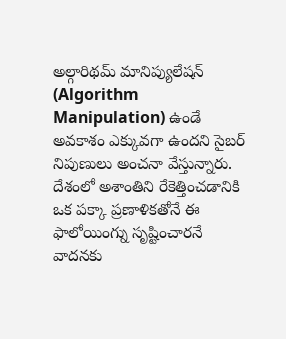అల్గారిథమ్ మానిప్యులేషన్ (Algorithm Manipulation) ఉండే అవకాశం ఎక్కువగా ఉందని సైబర్ నిపుణులు అంచనా వేస్తున్నారు. దేశంలో అశాంతిని రేకెత్తించడానికి ఒక పక్కా ప్రణాళికతోనే ఈ ఫాలోయింగ్ను సృష్టించారనే వాదనకు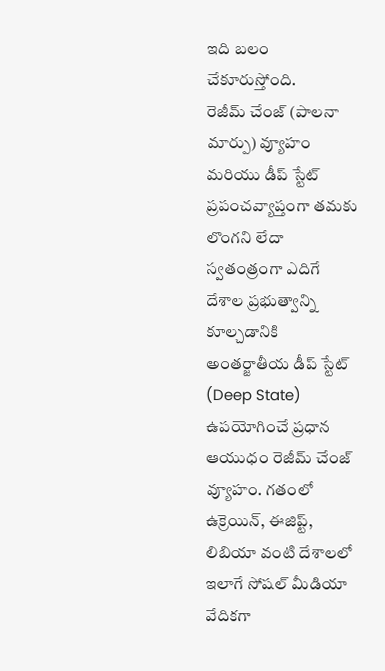ఇది బలం చేకూరుస్తోంది.
రెజీమ్ చేంజ్ (పాలనా మార్పు) వ్యూహం మరియు డీప్ స్టేట్
ప్రపంచవ్యాప్తంగా తమకు లొంగని లేదా స్వతంత్రంగా ఎదిగే దేశాల ప్రభుత్వాన్ని కూల్చడానికి అంతర్జాతీయ డీప్ స్టేట్ (Deep State) ఉపయోగించే ప్రధాన ఆయుధం రెజీమ్ చేంజ్ వ్యూహం. గతంలో ఉక్రెయిన్, ఈజిప్ట్, లిబియా వంటి దేశాలలో ఇలాగే సోషల్ మీడియా వేదికగా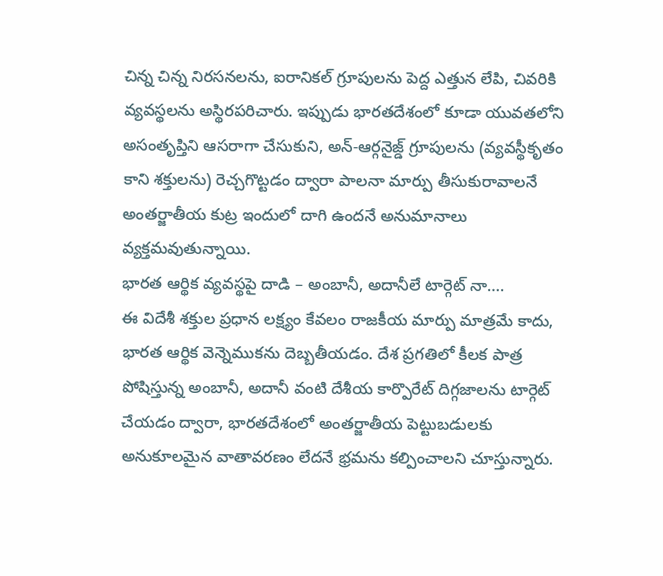చిన్న చిన్న నిరసనలను, ఐరానికల్ గ్రూపులను పెద్ద ఎత్తున లేపి, చివరికి వ్యవస్థలను అస్థిరపరిచారు. ఇప్పుడు భారతదేశంలో కూడా యువతలోని అసంతృప్తిని ఆసరాగా చేసుకుని, అన్-ఆర్గనైజ్డ్ గ్రూపులను (వ్యవస్థీకృతం కాని శక్తులను) రెచ్చగొట్టడం ద్వారా పాలనా మార్పు తీసుకురావాలనే అంతర్జాతీయ కుట్ర ఇందులో దాగి ఉందనే అనుమానాలు వ్యక్తమవుతున్నాయి.
భారత ఆర్థిక వ్యవస్థపై దాడి – అంబానీ, అదానీలే టార్గెట్ నా….
ఈ విదేశీ శక్తుల ప్రధాన లక్ష్యం కేవలం రాజకీయ మార్పు మాత్రమే కాదు, భారత ఆర్థిక వెన్నెముకను దెబ్బతీయడం. దేశ ప్రగతిలో కీలక పాత్ర పోషిస్తున్న అంబానీ, అదానీ వంటి దేశీయ కార్పొరేట్ దిగ్గజాలను టార్గెట్ చేయడం ద్వారా, భారతదేశంలో అంతర్జాతీయ పెట్టుబడులకు అనుకూలమైన వాతావరణం లేదనే భ్రమను కల్పించాలని చూస్తున్నారు.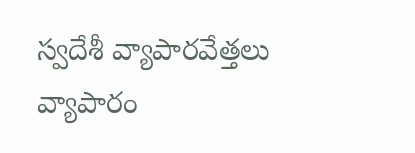స్వదేశీ వ్యాపారవేత్తలు వ్యాపారం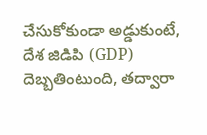చేసుకోకుండా అడ్డుకుంటే, దేశ జిడిపి (GDP) దెబ్బతింటుంది, తద్వారా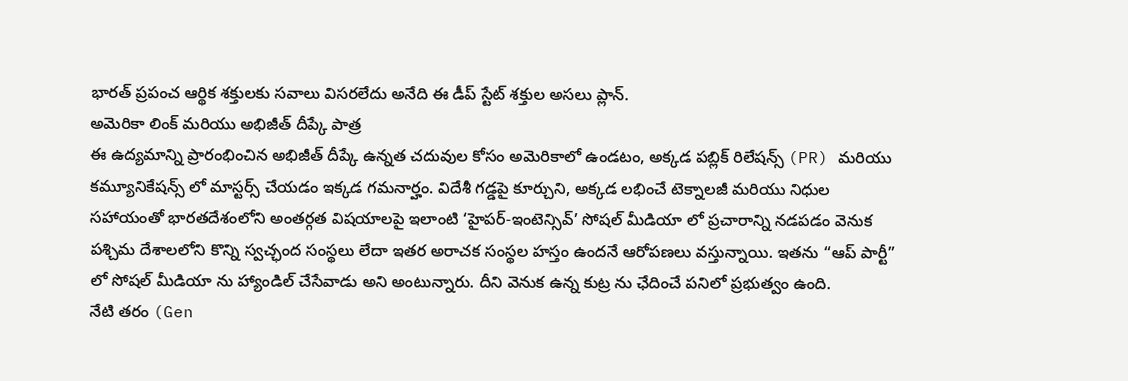భారత్ ప్రపంచ ఆర్థిక శక్తులకు సవాలు విసరలేదు అనేది ఈ డీప్ స్టేట్ శక్తుల అసలు ప్లాన్.
అమెరికా లింక్ మరియు అభిజీత్ దీప్కే పాత్ర
ఈ ఉద్యమాన్ని ప్రారంభించిన అభిజీత్ దీప్కే ఉన్నత చదువుల కోసం అమెరికాలో ఉండటం, అక్కడ పబ్లిక్ రిలేషన్స్ (PR) మరియు కమ్యూనికేషన్స్ లో మాస్టర్స్ చేయడం ఇక్కడ గమనార్హం. విదేశీ గడ్డపై కూర్చుని, అక్కడ లభించే టెక్నాలజీ మరియు నిధుల సహాయంతో భారతదేశంలోని అంతర్గత విషయాలపై ఇలాంటి ‘హైపర్-ఇంటెన్సివ్’ సోషల్ మీడియా లో ప్రచారాన్ని నడపడం వెనుక పశ్చిమ దేశాలలోని కొన్ని స్వచ్ఛంద సంస్థలు లేదా ఇతర అరాచక సంస్థల హస్తం ఉందనే ఆరోపణలు వస్తున్నాయి. ఇతను “ఆప్ పార్టీ” లో సోషల్ మీడియా ను హ్యాండిల్ చేసేవాడు అని అంటున్నారు. దీని వెనుక ఉన్న కుట్ర ను ఛేదించే పనిలో ప్రభుత్వం ఉంది.
నేటి తరం (Gen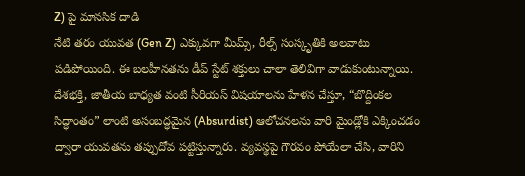Z) పై మానసిక దాడి
నేటి తరం యువత (Gen Z) ఎక్కువగా మీమ్స్, రీల్స్ సంస్కృతికి అలవాటు పడిపోయింది. ఈ బలహీనతను డీప్ స్టేట్ శక్తులు చాలా తెలివిగా వాడుకుంటున్నాయి. దేశభక్తి, జాతీయ బాధ్యత వంటి సీరియస్ విషయాలను హేళన చేస్తూ, “బొద్దింకల సిద్ధాంతం” లాంటి అసంబద్ధమైన (Absurdist) ఆలోచనలను వారి మైండ్లోకి ఎక్కించడం ద్వారా యువతను తప్పుదోవ పట్టిస్తున్నారు. వ్యవస్థపై గౌరవం పోయేలా చేసి, వారిని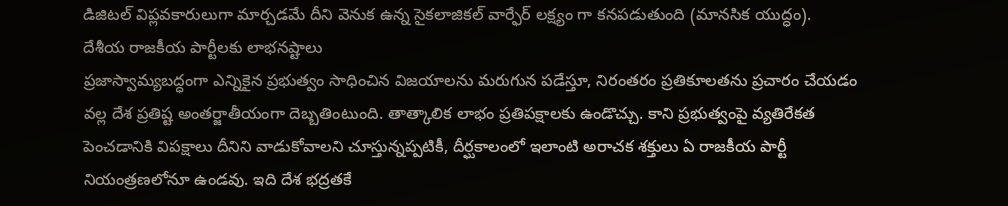డిజిటల్ విప్లవకారులుగా మార్చడమే దీని వెనుక ఉన్న సైకలాజికల్ వార్ఫేర్ లక్ష్యం గా కనపడుతుంది (మానసిక యుద్ధం).
దేశీయ రాజకీయ పార్టీలకు లాభనష్టాలు
ప్రజాస్వామ్యబద్ధంగా ఎన్నికైన ప్రభుత్వం సాధించిన విజయాలను మరుగున పడేస్తూ, నిరంతరం ప్రతికూలతను ప్రచారం చేయడం వల్ల దేశ ప్రతిష్ట అంతర్జాతీయంగా దెబ్బతింటుంది. తాత్కాలిక లాభం ప్రతిపక్షాలకు ఉండొచ్చు. కాని ప్రభుత్వంపై వ్యతిరేకత పెంచడానికి విపక్షాలు దీనిని వాడుకోవాలని చూస్తున్నప్పటికీ, దీర్ఘకాలంలో ఇలాంటి అరాచక శక్తులు ఏ రాజకీయ పార్టీ నియంత్రణలోనూ ఉండవు. ఇది దేశ భద్రతకే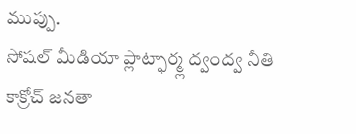ముప్పు.
సోషల్ మీడియా ప్లాట్ఫార్మ్ల ద్వంద్వ నీతి
కాక్రోచ్ జనతా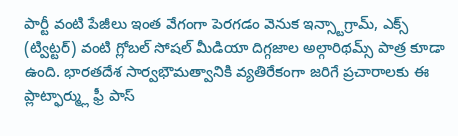పార్టీ వంటి పేజీలు ఇంత వేగంగా పెరగడం వెనుక ఇన్స్టాగ్రామ్, ఎక్స్ (ట్విట్టర్) వంటి గ్లోబల్ సోషల్ మీడియా దిగ్గజాల అల్గారిథమ్స్ పాత్ర కూడా ఉంది. భారతదేశ సార్వభౌమత్వానికి వ్యతిరేకంగా జరిగే ప్రచారాలకు ఈ ప్లాట్ఫార్మ్లు ఫ్రీ పాస్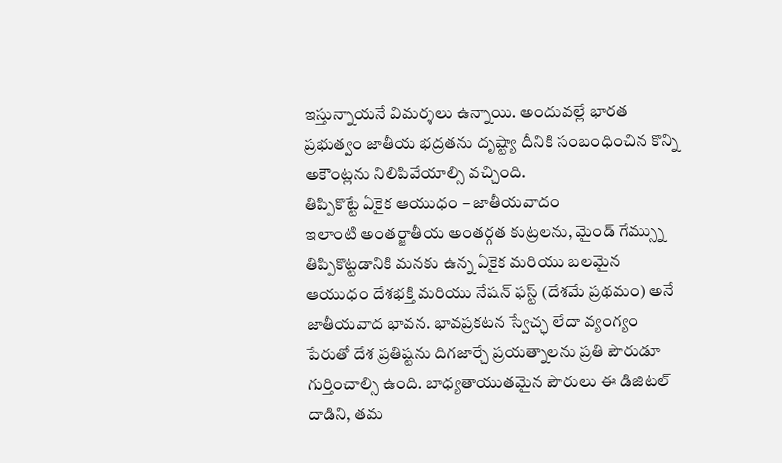ఇస్తున్నాయనే విమర్శలు ఉన్నాయి. అందువల్లే భారత ప్రభుత్వం జాతీయ భద్రతను దృష్ట్యా దీనికి సంబంధించిన కొన్ని అకౌంట్లను నిలిపివేయాల్సి వచ్చింది.
తిప్పికొట్టే ఏకైక ఆయుధం – జాతీయవాదం
ఇలాంటి అంతర్జాతీయ అంతర్గత కుట్రలను, మైండ్ గేమ్స్ను తిప్పికొట్టడానికి మనకు ఉన్న ఏకైక మరియు బలమైన ఆయుధం దేశభక్తి మరియు నేషన్ ఫస్ట్ (దేశమే ప్రథమం) అనే జాతీయవాద భావన. భావప్రకటన స్వేచ్ఛ లేదా వ్యంగ్యం పేరుతో దేశ ప్రతిష్టను దిగజార్చే ప్రయత్నాలను ప్రతి పౌరుడూ గుర్తించాల్సి ఉంది. బాధ్యతాయుతమైన పౌరులు ఈ డిజిటల్ దాడిని, తమ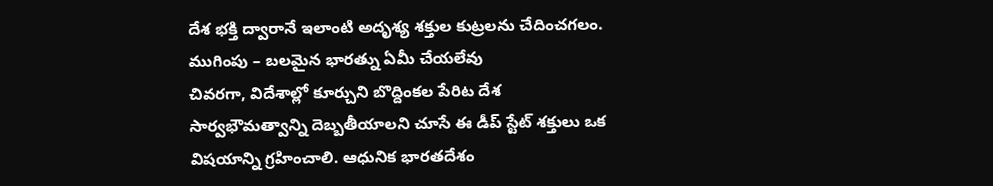దేశ భక్తి ద్వారానే ఇలాంటి అదృశ్య శక్తుల కుట్రలను చేదించగలం.
ముగింపు – బలమైన భారత్ను ఏమీ చేయలేవు
చివరగా, విదేశాల్లో కూర్చుని బొద్దింకల పేరిట దేశ సార్వభౌమత్వాన్ని దెబ్బతీయాలని చూసే ఈ డీప్ స్టేట్ శక్తులు ఒక విషయాన్ని గ్రహించాలి. ఆధునిక భారతదేశం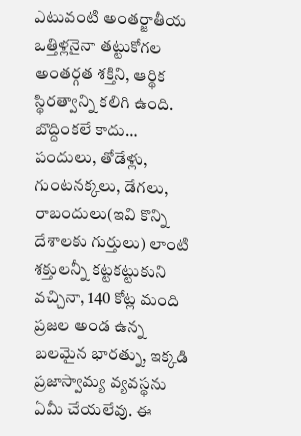ఎటువంటి అంతర్జాతీయ ఒత్తిళ్లనైనా తట్టుకోగల అంతర్గత శక్తిని, ఆర్థిక స్థిరత్వాన్ని కలిగి ఉంది. బొద్దింకలే కాదు… పందులు, తోడేళ్లు, గుంటనక్కలు, డేగలు, రాబందులు(ఇవి కొన్ని దేశాలకు గుర్తులు) లాంటి శక్తులన్నీ కట్టకట్టుకుని వచ్చినా, 140 కోట్ల మంది ప్రజల అండ ఉన్న బలమైన భారత్ను, ఇక్కడి ప్రజాస్వామ్య వ్యవస్థను ఏమీ చేయలేవు. ఈ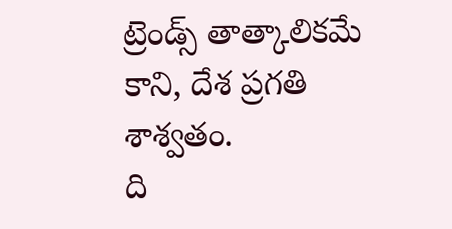ట్రెండ్స్ తాత్కాలికమే కాని, దేశ ప్రగతి శాశ్వతం.
ది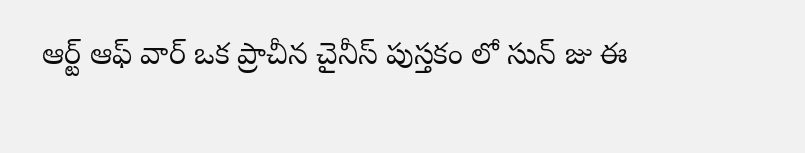ఆర్ట్ ఆఫ్ వార్ ఒక ప్రాచీన చైనీస్ పుస్తకం లో సున్ జు ఈ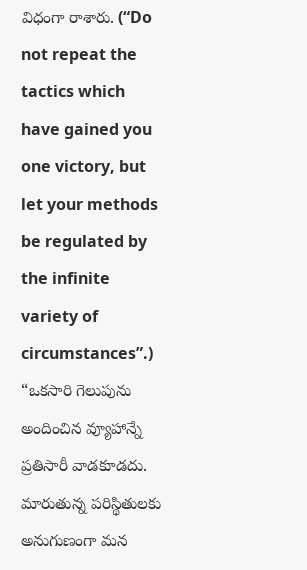విధంగా రాశారు. (“Do not repeat the tactics which have gained you one victory, but let your methods be regulated by the infinite variety of circumstances”.) “ఒకసారి గెలుపును అందించిన వ్యూహాన్నే ప్రతిసారీ వాడకూడదు. మారుతున్న పరిస్థితులకు అనుగుణంగా మన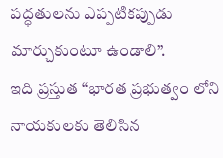పద్ధతులను ఎప్పటికప్పుడు మార్చుకుంటూ ఉండాలి”.
ఇది ప్రస్తుత “భారత ప్రభుత్వం లోని నాయకులకు తెలిసిన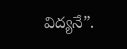విద్యనే”.